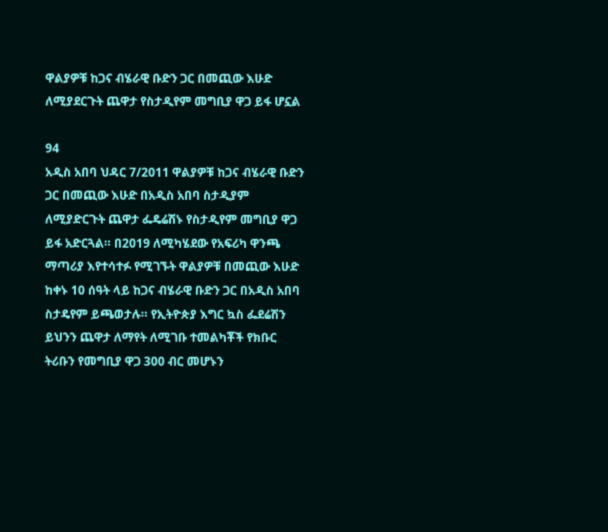ዋልያዎቹ ከጋና ብሄራዊ ቡድን ጋር በመጪው እሁድ ለሚያደርጉት ጨዋታ የስታዲየም መግቢያ ዋጋ ይፋ ሆኗል

94
አዲስ አበባ ህዳር 7/2011 ዋልያዎቹ ከጋና ብሄራዊ ቡድን ጋር በመጪው እሁድ በአዲስ አበባ ስታዲያም ለሚያድርጉት ጨዋታ ፌዴሬሽኑ የስታዲየም መግቢያ ዋጋ ይፋ አድርጓል። በ2019 ለሚካሄደው የአፍሪካ ዋንጫ ማጣሪያ እየተሳተፉ የሚገኙት ዋልያዎቹ በመጪው እሁድ ከቀኑ 10 ሰዓት ላይ ከጋና ብሄራዊ ቡድን ጋር በአዲስ አበባ ስታዴየም ይጫወታሉ። የኢትዮጵያ እግር ኳስ ፌደሬሽን ይህንን ጨዋታ ለማየት ለሚገቡ ተመልካቾች የክቡር ትሪቡን የመግቢያ ዋጋ 300 ብር መሆኑን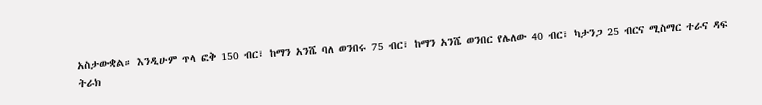አስታውቋል። እንዲሁም ጥላ ፎቅ 150 ብር፣ ከማን አንሼ ባለ ወንበሩ 75 ብር፣ ከማን አንሼ ወንበር የሌለው 40 ብር፣ ካታንጋ 25 ብርና ሚስማር ተራና ዳፍ ትራክ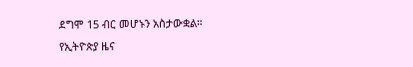ደግሞ 15 ብር መሆኑን አስታውቋል።
የኢትዮጵያ ዜና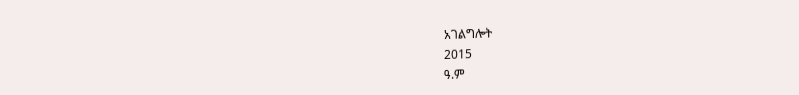አገልግሎት
2015
ዓ.ም